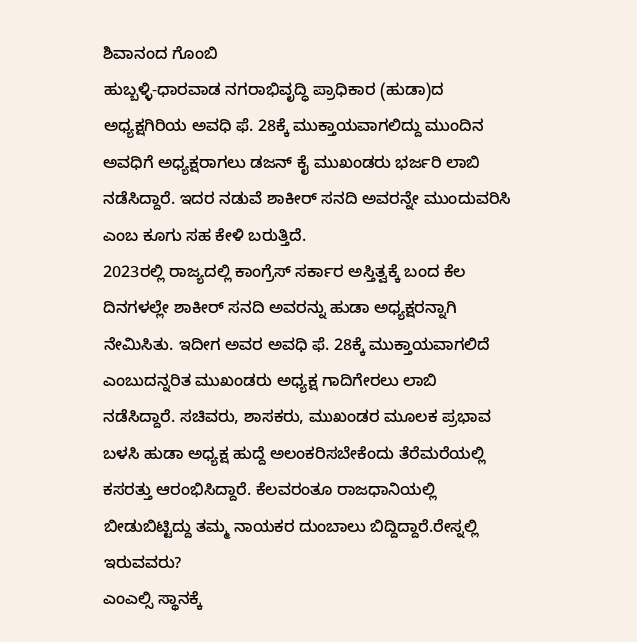ಶಿವಾನಂದ ಗೊಂಬಿ
ಹುಬ್ಬಳ್ಳಿ-ಧಾರವಾಡ ನಗರಾಭಿವೃದ್ಧಿ ಪ್ರಾಧಿಕಾರ (ಹುಡಾ)ದ ಅಧ್ಯಕ್ಷಗಿರಿಯ ಅವಧಿ ಫೆ. 28ಕ್ಕೆ ಮುಕ್ತಾಯವಾಗಲಿದ್ದು ಮುಂದಿನ ಅವಧಿಗೆ ಅಧ್ಯಕ್ಷರಾಗಲು ಡಜನ್ ಕೈ ಮುಖಂಡರು ಭರ್ಜರಿ ಲಾಬಿ ನಡೆಸಿದ್ದಾರೆ. ಇದರ ನಡುವೆ ಶಾಕೀರ್ ಸನದಿ ಅವರನ್ನೇ ಮುಂದುವರಿಸಿ ಎಂಬ ಕೂಗು ಸಹ ಕೇಳಿ ಬರುತ್ತಿದೆ.
2023ರಲ್ಲಿ ರಾಜ್ಯದಲ್ಲಿ ಕಾಂಗ್ರೆಸ್ ಸರ್ಕಾರ ಅಸ್ತಿತ್ವಕ್ಕೆ ಬಂದ ಕೆಲ ದಿನಗಳಲ್ಲೇ ಶಾಕೀರ್ ಸನದಿ ಅವರನ್ನು ಹುಡಾ ಅಧ್ಯಕ್ಷರನ್ನಾಗಿ ನೇಮಿಸಿತು. ಇದೀಗ ಅವರ ಅವಧಿ ಫೆ. 28ಕ್ಕೆ ಮುಕ್ತಾಯವಾಗಲಿದೆ ಎಂಬುದನ್ನರಿತ ಮುಖಂಡರು ಅಧ್ಯಕ್ಷ ಗಾದಿಗೇರಲು ಲಾಬಿ ನಡೆಸಿದ್ದಾರೆ. ಸಚಿವರು, ಶಾಸಕರು, ಮುಖಂಡರ ಮೂಲಕ ಪ್ರಭಾವ ಬಳಸಿ ಹುಡಾ ಅಧ್ಯಕ್ಷ ಹುದ್ದೆ ಅಲಂಕರಿಸಬೇಕೆಂದು ತೆರೆಮರೆಯಲ್ಲಿ ಕಸರತ್ತು ಆರಂಭಿಸಿದ್ದಾರೆ. ಕೆಲವರಂತೂ ರಾಜಧಾನಿಯಲ್ಲಿ ಬೀಡುಬಿಟ್ಟಿದ್ದು ತಮ್ಮ ನಾಯಕರ ದುಂಬಾಲು ಬಿದ್ದಿದ್ದಾರೆ.ರೇಸ್ನಲ್ಲಿ ಇರುವವರು?
ಎಂಎಲ್ಸಿ ಸ್ಥಾನಕ್ಕೆ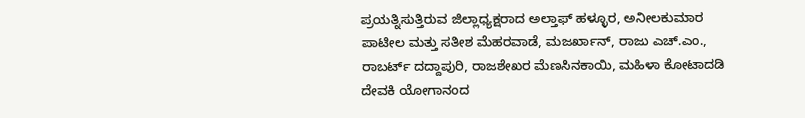ಪ್ರಯತ್ನಿಸುತ್ತಿರುವ ಜಿಲ್ಲಾಧ್ಯಕ್ಷರಾದ ಅಲ್ತಾಫ್ ಹಳ್ಳೂರ, ಅನೀಲಕುಮಾರ ಪಾಟೀಲ ಮತ್ತು ಸತೀಶ ಮೆಹರವಾಡೆ, ಮಜರ್ಖಾನ್, ರಾಜು ಎಚ್.ಎಂ., ರಾಬರ್ಟ್ ದದ್ದಾಪುರಿ, ರಾಜಶೇಖರ ಮೆಣಸಿನಕಾಯಿ, ಮಹಿಳಾ ಕೋಟಾದಡಿ ದೇವಕಿ ಯೋಗಾನಂದ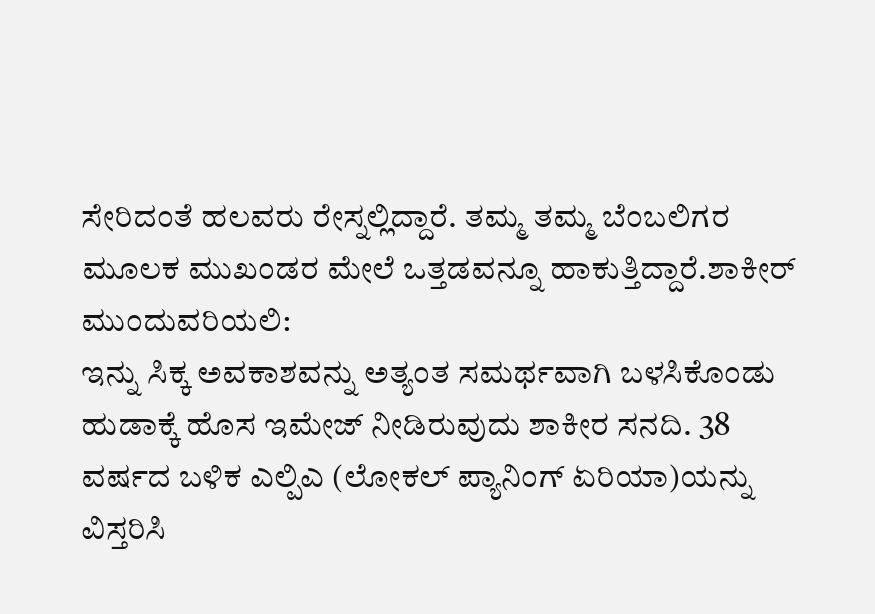ಸೇರಿದಂತೆ ಹಲವರು ರೇಸ್ನಲ್ಲಿದ್ದಾರೆ. ತಮ್ಮ ತಮ್ಮ ಬೆಂಬಲಿಗರ ಮೂಲಕ ಮುಖಂಡರ ಮೇಲೆ ಒತ್ತಡವನ್ನೂ ಹಾಕುತ್ತಿದ್ದಾರೆ.ಶಾಕೀರ್ ಮುಂದುವರಿಯಲಿ:
ಇನ್ನು ಸಿಕ್ಕ ಅವಕಾಶವನ್ನು ಅತ್ಯಂತ ಸಮರ್ಥವಾಗಿ ಬಳಸಿಕೊಂಡು ಹುಡಾಕ್ಕೆ ಹೊಸ ಇಮೇಜ್ ನೀಡಿರುವುದು ಶಾಕೀರ ಸನದಿ. 38 ವರ್ಷದ ಬಳಿಕ ಎಲ್ಪಿಎ (ಲೋಕಲ್ ಪ್ಯಾನಿಂಗ್ ಏರಿಯಾ)ಯನ್ನು ವಿಸ್ತರಿಸಿ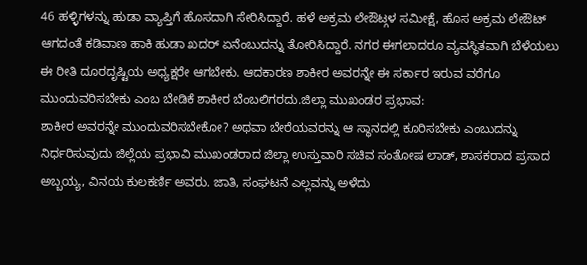46 ಹಳ್ಳಿಗಳನ್ನು ಹುಡಾ ವ್ಯಾಪ್ತಿಗೆ ಹೊಸದಾಗಿ ಸೇರಿಸಿದ್ದಾರೆ. ಹಳೆ ಅಕ್ರಮ ಲೇಔಟ್ಗಳ ಸಮೀಕ್ಷೆ, ಹೊಸ ಅಕ್ರಮ ಲೇಔಟ್ ಆಗದಂತೆ ಕಡಿವಾಣ ಹಾಕಿ ಹುಡಾ ಖದರ್ ಏನೆಂಬುದನ್ನು ತೋರಿಸಿದ್ದಾರೆ. ನಗರ ಈಗಲಾದರೂ ವ್ಯವಸ್ಥಿತವಾಗಿ ಬೆಳೆಯಲು ಈ ರೀತಿ ದೂರದೃಷ್ಟಿಯ ಅಧ್ಯಕ್ಷರೇ ಆಗಬೇಕು. ಆದಕಾರಣ ಶಾಕೀರ ಅವರನ್ನೇ ಈ ಸರ್ಕಾರ ಇರುವ ವರೆಗೂ ಮುಂದುವರಿಸಬೇಕು ಎಂಬ ಬೇಡಿಕೆ ಶಾಕೀರ ಬೆಂಬಲಿಗರದು.ಜಿಲ್ಲಾ ಮುಖಂಡರ ಪ್ರಭಾವ:
ಶಾಕೀರ ಅವರನ್ನೇ ಮುಂದುವರಿಸಬೇಕೋ? ಅಥವಾ ಬೇರೆಯವರನ್ನು ಆ ಸ್ಥಾನದಲ್ಲಿ ಕೂರಿಸಬೇಕು ಎಂಬುದನ್ನು ನಿರ್ಧರಿಸುವುದು ಜಿಲ್ಲೆಯ ಪ್ರಭಾವಿ ಮುಖಂಡರಾದ ಜಿಲ್ಲಾ ಉಸ್ತುವಾರಿ ಸಚಿವ ಸಂತೋಷ ಲಾಡ್, ಶಾಸಕರಾದ ಪ್ರಸಾದ ಅಬ್ಬಯ್ಯ, ವಿನಯ ಕುಲಕರ್ಣಿ ಅವರು. ಜಾತಿ, ಸಂಘಟನೆ ಎಲ್ಲವನ್ನು ಅಳೆದು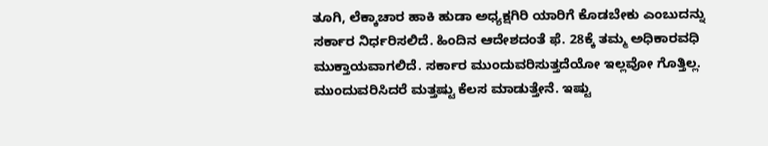ತೂಗಿ, ಲೆಕ್ಕಾಚಾರ ಹಾಕಿ ಹುಡಾ ಅಧ್ಯಕ್ಷಗಿರಿ ಯಾರಿಗೆ ಕೊಡಬೇಕು ಎಂಬುದನ್ನು ಸರ್ಕಾರ ನಿರ್ಧರಿಸಲಿದೆ. ಹಿಂದಿನ ಆದೇಶದಂತೆ ಫೆ. 28ಕ್ಕೆ ತಮ್ಮ ಅಧಿಕಾರವಧಿ ಮುಕ್ತಾಯವಾಗಲಿದೆ. ಸರ್ಕಾರ ಮುಂದುವರಿಸುತ್ತದೆಯೋ ಇಲ್ಲವೋ ಗೊತ್ತಿಲ್ಲ. ಮುಂದುವರಿಸಿದರೆ ಮತ್ತಷ್ಟು ಕೆಲಸ ಮಾಡುತ್ತೇನೆ. ಇಷ್ಟು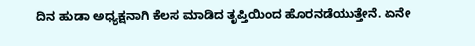ದಿನ ಹುಡಾ ಅಧ್ಯಕ್ಷನಾಗಿ ಕೆಲಸ ಮಾಡಿದ ತೃಪ್ತಿಯಿಂದ ಹೊರನಡೆಯುತ್ತೇನೆ. ಏನೇ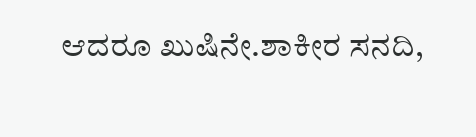ಆದರೂ ಖುಷಿನೇ.ಶಾಕೀರ ಸನದಿ,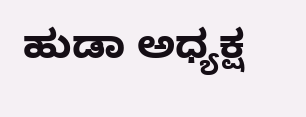ಹುಡಾ ಅಧ್ಯಕ್ಷ